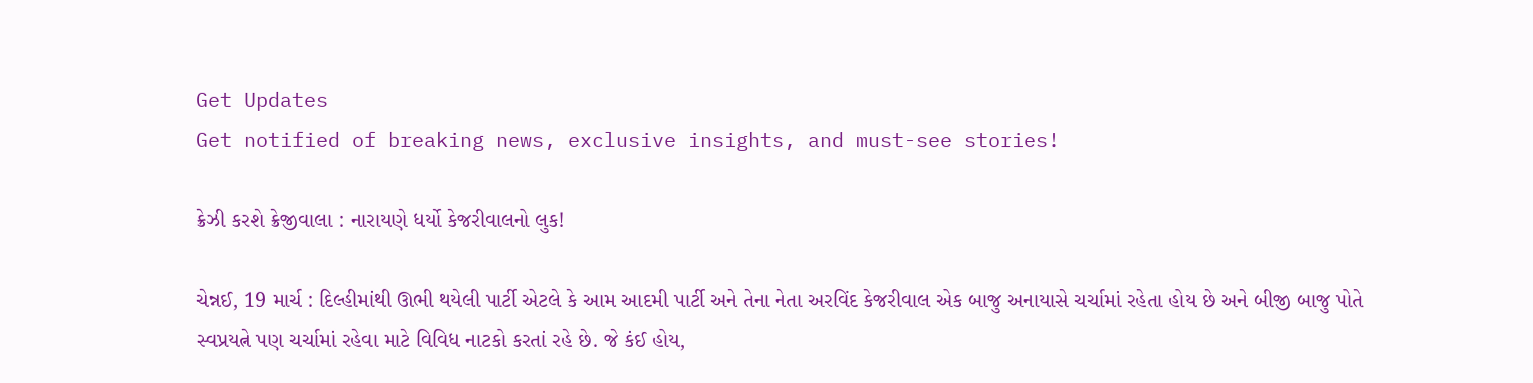Get Updates
Get notified of breaking news, exclusive insights, and must-see stories!

ક્રેઝી કરશે ક્રેજીવાલા : નારાયણે ધર્યો કેજરીવાલનો લુક!

ચેન્નઈ, 19 માર્ચ : દિલ્હીમાંથી ઊભી થયેલી પાર્ટી એટલે કે આમ આદમી પાર્ટી અને તેના નેતા અરવિંદ કેજરીવાલ એક બાજુ અનાયાસે ચર્ચામાં રહેતા હોય છે અને બીજી બાજુ પોતે સ્વપ્રયત્ને પણ ચર્ચામાં રહેવા માટે વિવિધ નાટકો કરતાં રહે છે. જે કંઈ હોય,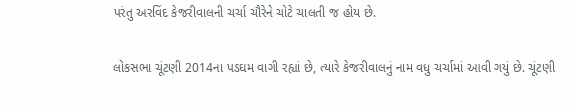પરંતુ અરવિંદ કેજરીવાલની ચર્ચા ચૌરેને ચોટે ચાલતી જ હોય છે.

લોકસભા ચૂંટણી 2014ના પડઘમ વાગી રહ્યાં છે, ત્યારે કેજરીવાલનું નામ વધુ ચર્ચામાં આવી ગયું છે. ચૂંટણી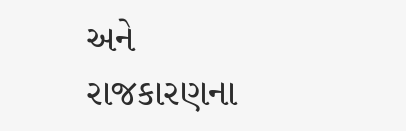અને રાજકારણના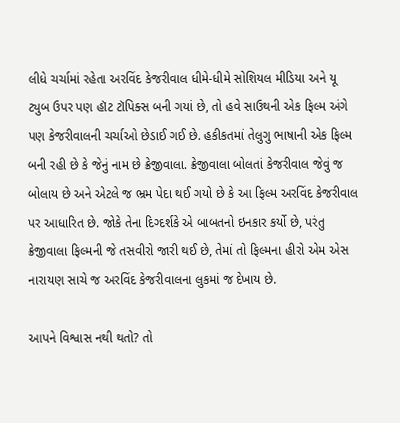લીધે ચર્ચામાં રહેતા અરવિંદ કેજરીવાલ ધીમે-ધીમે સોશિયલ મીડિયા અને યૂ ટ્યુબ ઉપર પણ હૉટ ટૉપિક્સ બની ગયાં છે, તો હવે સાઉથની એક ફિલ્મ અંગે પણ કેજરીવાલની ચર્ચાઓ છેડાઈ ગઈ છે. હકીકતમાં તેલુગુ ભાષાની એક ફિલ્મ બની રહી છે કે જેનું નામ છે ક્રેજીવાલા. ક્રેજીવાલા બોલતાં કેજરીવાલ જેવું જ બોલાય છે અને એટલે જ ભ્રમ પેદા થઈ ગયો છે કે આ ફિલ્મ અરવિંદ કેજરીવાલ પર આધારિત છે. જોકે તેના દિગ્દર્શકે એ બાબતનો ઇનકાર કર્યો છે, પરંતુ ક્રેજીવાલા ફિલ્મની જે તસવીરો જારી થઈ છે, તેમાં તો ફિલ્મના હીરો એમ એસ નારાયણ સાચે જ અરવિંદ કેજરીવાલના લુકમાં જ દેખાય છે.

આપને વિશ્વાસ નથી થતો? તો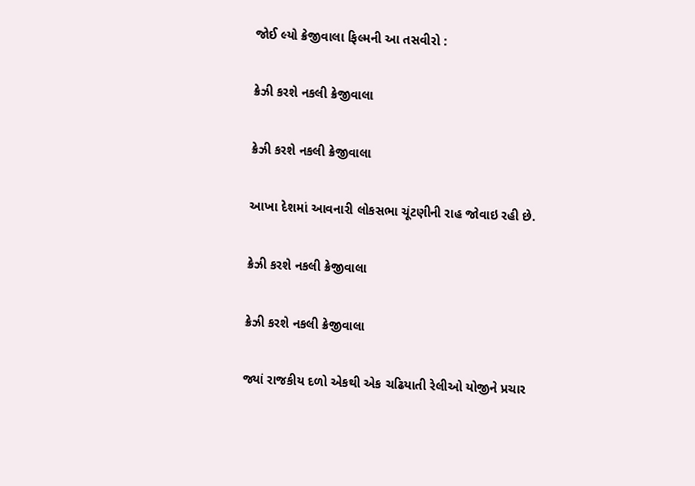જોઈ લ્યો ક્રેજીવાલા ફિલ્મની આ તસવીરો :

ક્રેઝી કરશે નકલી ક્રેજીવાલા

ક્રેઝી કરશે નકલી ક્રેજીવાલા

આખા દેશમાં આવનારી લોકસભા ચૂંટણીની રાહ જોવાઇ રહી છે.

ક્રેઝી કરશે નકલી ક્રેજીવાલા

ક્રેઝી કરશે નકલી ક્રેજીવાલા

જ્યાં રાજકીય દળો એકથી એક ચઢિયાતી રેલીઓ યોજીને પ્રચાર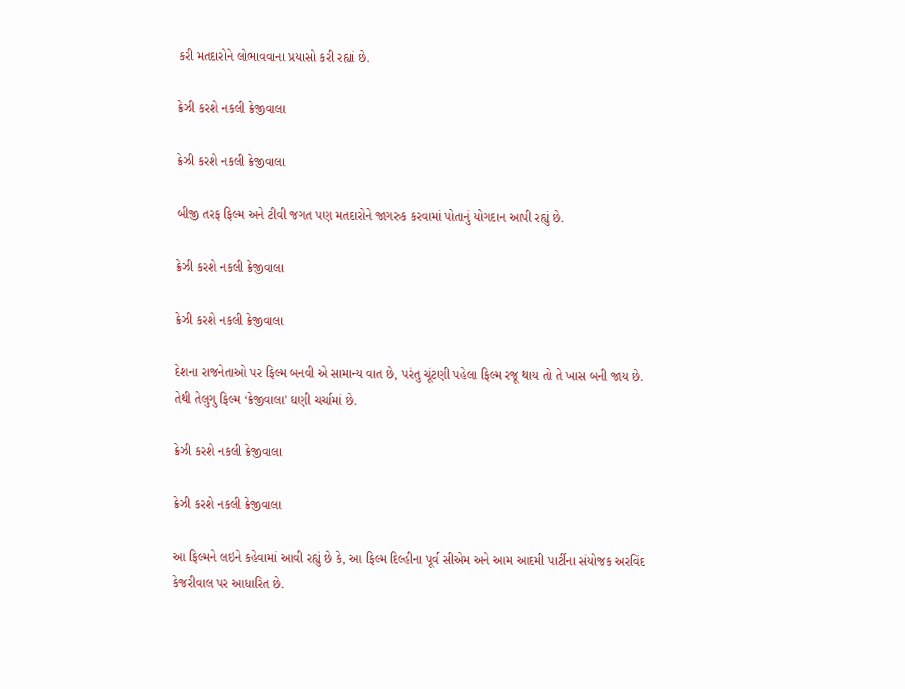કરી મતદારોને લોભાવવાના પ્રયાસો કરી રહ્યાં છે.

ક્રેઝી કરશે નકલી ક્રેજીવાલા

ક્રેઝી કરશે નકલી ક્રેજીવાલા

બીજી તરફ ફિલ્મ અને ટીવી જગત પણ મતદારોને જાગરુક કરવામાં પોતાનું યોગદાન આપી રહ્યું છે.

ક્રેઝી કરશે નકલી ક્રેજીવાલા

ક્રેઝી કરશે નકલી ક્રેજીવાલા

દેશના રાજનેતાઓ પર ફિલ્મ બનવી એ સામાન્ય વાત છે, પરંતુ ચૂંટણી પહેલા ફિલ્મ રજૂ થાય તો તે ખાસ બની જાય છે.
તેથી તેલુગુ ફિલ્મ ‘ક્રેજીવાલા' ઘણી ચર્ચામાં છે.

ક્રેઝી કરશે નકલી ક્રેજીવાલા

ક્રેઝી કરશે નકલી ક્રેજીવાલા

આ ફિલ્મને લઇને કહેવામાં આવી રહ્યું છે કે, આ ફિલ્મ દિલ્હીના પૂર્વ સીએમ અને આમ આદમી પાર્ટીના સંયોજક અરવિંદ કેજરીવાલ પર આધારિત છે.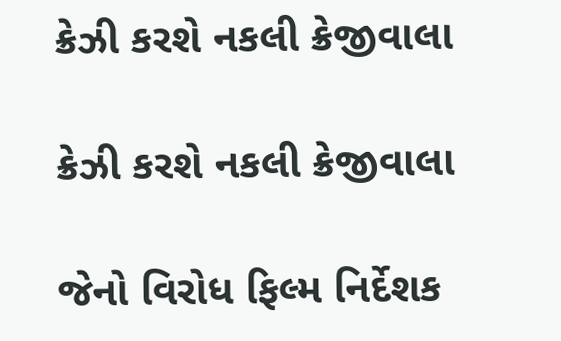ક્રેઝી કરશે નકલી ક્રેજીવાલા

ક્રેઝી કરશે નકલી ક્રેજીવાલા

જેનો વિરોધ ફિલ્મ નિર્દેશક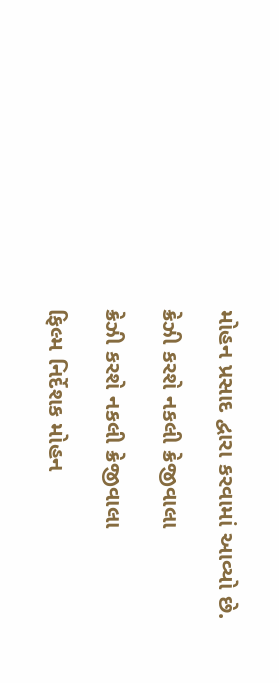મોહન પ્રસાદ દ્વારા કરવામાં આવ્યો છે.

ક્રેઝી કરશે નકલી ક્રેજીવાલા

ક્રેઝી કરશે નકલી ક્રેજીવાલા

ફિલ્મ નિર્દેશક મોહન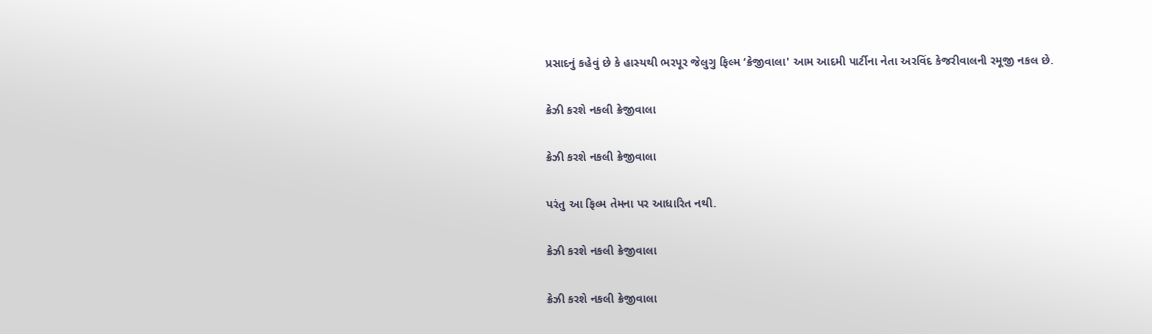પ્રસાદનું કહેવું છે કે હાસ્યથી ભરપૂર જેલુગુ ફિલ્મ ‘ક્રેજીવાલા' આમ આદમી પાર્ટીના નેતા અરવિંદ કેજરીવાલની રમૂજી નકલ છે.

ક્રેઝી કરશે નકલી ક્રેજીવાલા

ક્રેઝી કરશે નકલી ક્રેજીવાલા

પરંતુ આ ફિલ્મ તેમના પર આધારિત નથી.

ક્રેઝી કરશે નકલી ક્રેજીવાલા

ક્રેઝી કરશે નકલી ક્રેજીવાલા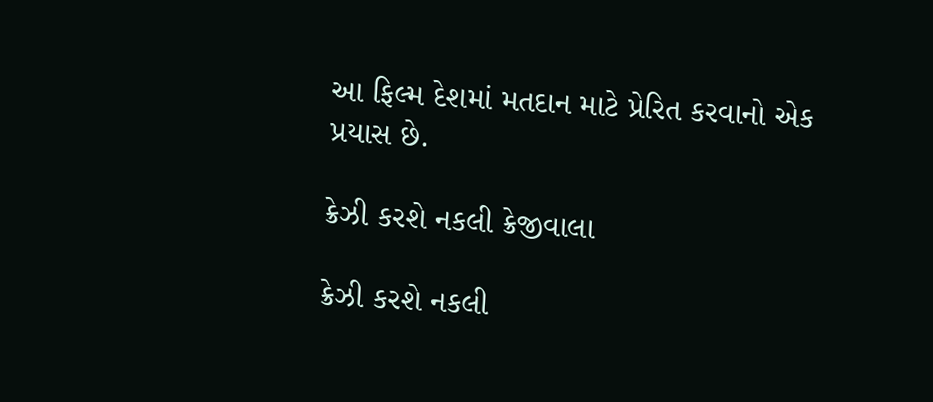આ ફિલ્મ દેશમાં મતદાન માટે પ્રેરિત કરવાનો એક પ્રયાસ છે.

ક્રેઝી કરશે નકલી ક્રેજીવાલા

ક્રેઝી કરશે નકલી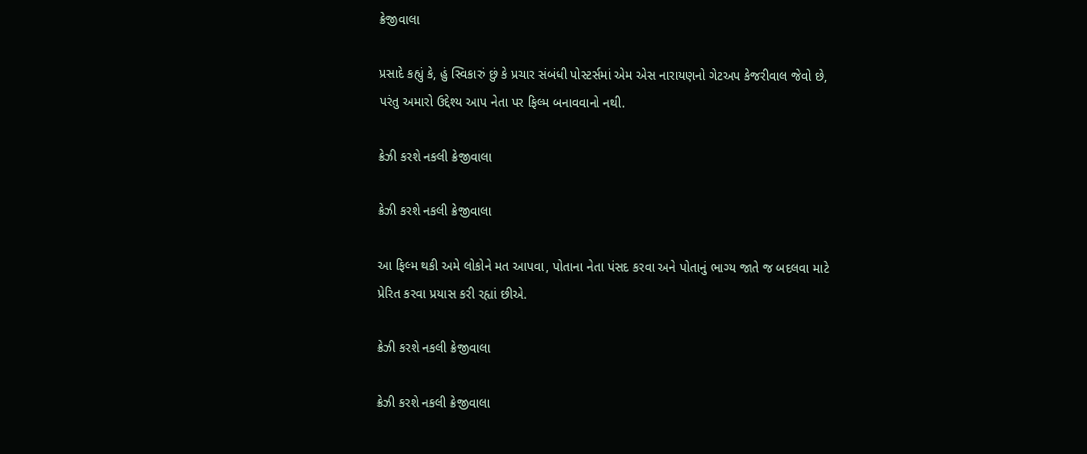ક્રેજીવાલા

પ્રસાદે કહ્યું કે, હું સ્વિકારું છું કે પ્રચાર સંબંધી પોસ્ટર્સમાં એમ એસ નારાયણનો ગેટઅપ કેજરીવાલ જેવો છે, પરંતુ અમારો ઉદ્દેશ્ય આપ નેતા પર ફિલ્મ બનાવવાનો નથી.

ક્રેઝી કરશે નકલી ક્રેજીવાલા

ક્રેઝી કરશે નકલી ક્રેજીવાલા

આ ફિલ્મ થકી અમે લોકોને મત આપવા, પોતાના નેતા પંસદ કરવા અને પોતાનું ભાગ્ય જાતે જ બદલવા માટે પ્રેરિત કરવા પ્રયાસ કરી રહ્યાં છીએ.

ક્રેઝી કરશે નકલી ક્રેજીવાલા

ક્રેઝી કરશે નકલી ક્રેજીવાલા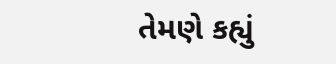તેમણે કહ્યું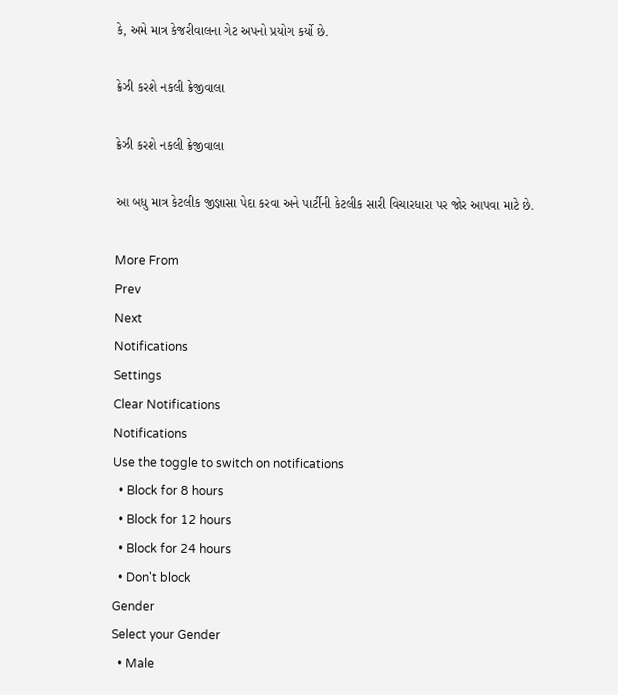કે, અમે માત્ર કેજરીવાલના ગેટ અપનો પ્રયોગ કર્યો છે.

ક્રેઝી કરશે નકલી ક્રેજીવાલા

ક્રેઝી કરશે નકલી ક્રેજીવાલા

આ બધુ માત્ર કેટલીક જીજ્ઞાસા પેદા કરવા અને પાર્ટીની કેટલીક સારી વિચારધારા પર જોર આપવા માટે છે.

More From
Prev
Next
Notifications
Settings
Clear Notifications
Notifications
Use the toggle to switch on notifications
  • Block for 8 hours
  • Block for 12 hours
  • Block for 24 hours
  • Don't block
Gender
Select your Gender
  • Male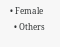• Female
  • Others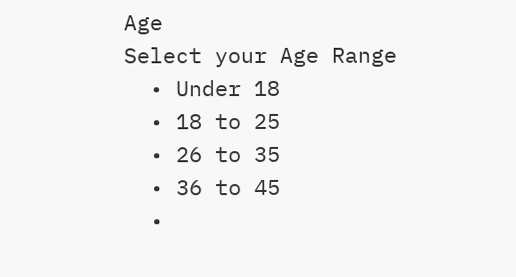Age
Select your Age Range
  • Under 18
  • 18 to 25
  • 26 to 35
  • 36 to 45
  •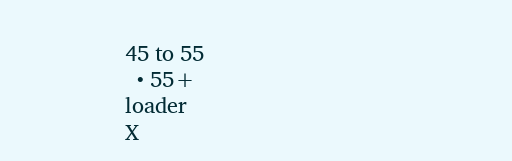45 to 55
  • 55+
loader
X